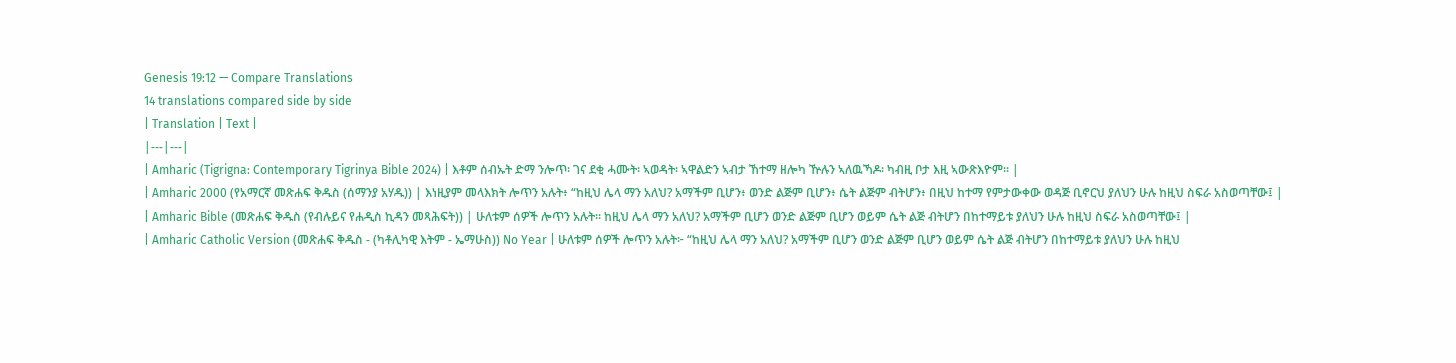Genesis 19:12 — Compare Translations
14 translations compared side by side
| Translation | Text |
|---|---|
| Amharic (Tigrigna: Contemporary Tigrinya Bible 2024) | እቶም ሰብኡት ድማ ንሎጥ፡ ገና ደቂ ሓሙት፡ ኣወዳት፡ ኣዋልድን ኣብታ ኸተማ ዘሎካ ዅሉን ኣለዉኻዶ፡ ካብዚ ቦታ እዚ ኣውጽእዮም። |
| Amharic 2000 (የአማርኛ መጽሐፍ ቅዱስ (ሰማንያ አሃዱ)) | እነዚያም መላእክት ሎጥን አሉት፥ “ከዚህ ሌላ ማን አለህ? አማችም ቢሆን፥ ወንድ ልጅም ቢሆን፥ ሴት ልጅም ብትሆን፥ በዚህ ከተማ የምታውቀው ወዳጅ ቢኖርህ ያለህን ሁሉ ከዚህ ስፍራ አስወጣቸው፤ |
| Amharic Bible (መጽሐፍ ቅዱስ (የብሉይና የሐዲስ ኪዳን መጻሕፍት)) | ሁለቱም ሰዎች ሎጥን አሉት። ከዚህ ሌላ ማን አለህ? አማችም ቢሆን ወንድ ልጅም ቢሆን ወይም ሴት ልጅ ብትሆን በከተማይቱ ያለህን ሁሉ ከዚህ ስፍራ አስወጣቸው፤ |
| Amharic Catholic Version (መጽሐፍ ቅዱስ - (ካቶሊካዊ እትም - ኤማሁስ)) No Year | ሁለቱም ሰዎች ሎጥን አሉት፦ “ከዚህ ሌላ ማን አለህ? አማችም ቢሆን ወንድ ልጅም ቢሆን ወይም ሴት ልጅ ብትሆን በከተማይቱ ያለህን ሁሉ ከዚህ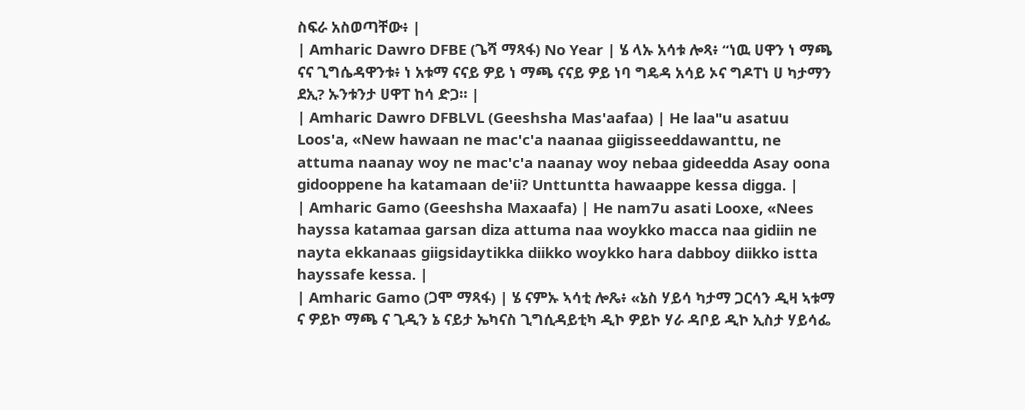ስፍራ አስወጣቸው፥ |
| Amharic Dawro DFBE (ጌሻ ማጻፋ) No Year | ሄ ላኡ አሳቱ ሎጻ፥ “ነዉ ሀዋን ነ ማጫ ናና ጊግሴዳዋንቱ፥ ነ አቱማ ናናይ ዎይ ነ ማጫ ናናይ ዎይ ነባ ግዴዳ አሳይ ኦና ግዶፐነ ሀ ካታማን ደኢ? ኡንቱንታ ሀዋፐ ከሳ ድጋ። |
| Amharic Dawro DFBLVL (Geeshsha Mas'aafaa) | He laa"u asatuu Loos'a, «New hawaan ne mac'c'a naanaa giigisseeddawanttu, ne attuma naanay woy ne mac'c'a naanay woy nebaa gideedda Asay oona gidooppene ha katamaan de'ii? Unttuntta hawaappe kessa digga. |
| Amharic Gamo (Geeshsha Maxaafa) | He nam7u asati Looxe, «Nees hayssa katamaa garsan diza attuma naa woykko macca naa gidiin ne nayta ekkanaas giigsidaytikka diikko woykko hara dabboy diikko istta hayssafe kessa. |
| Amharic Gamo (ጋሞ ማጻፋ) | ሄ ናምኡ ኣሳቲ ሎጼ፥ «ኔስ ሃይሳ ካታማ ጋርሳን ዲዛ ኣቱማ ና ዎይኮ ማጫ ና ጊዲን ኔ ናይታ ኤካናስ ጊግሲዳይቲካ ዲኮ ዎይኮ ሃራ ዳቦይ ዲኮ ኢስታ ሃይሳፌ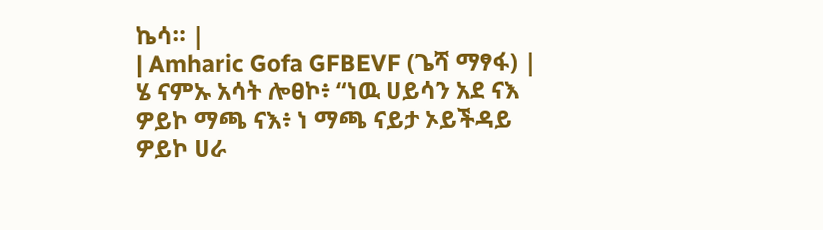ኬሳ። |
| Amharic Gofa GFBEVF (ጌሻ ማፃፋ) | ሄ ናምኡ አሳት ሎፀኮ፥ “ነዉ ሀይሳን አደ ናእ ዎይኮ ማጫ ናእ፥ ነ ማጫ ናይታ ኦይችዳይ ዎይኮ ሀራ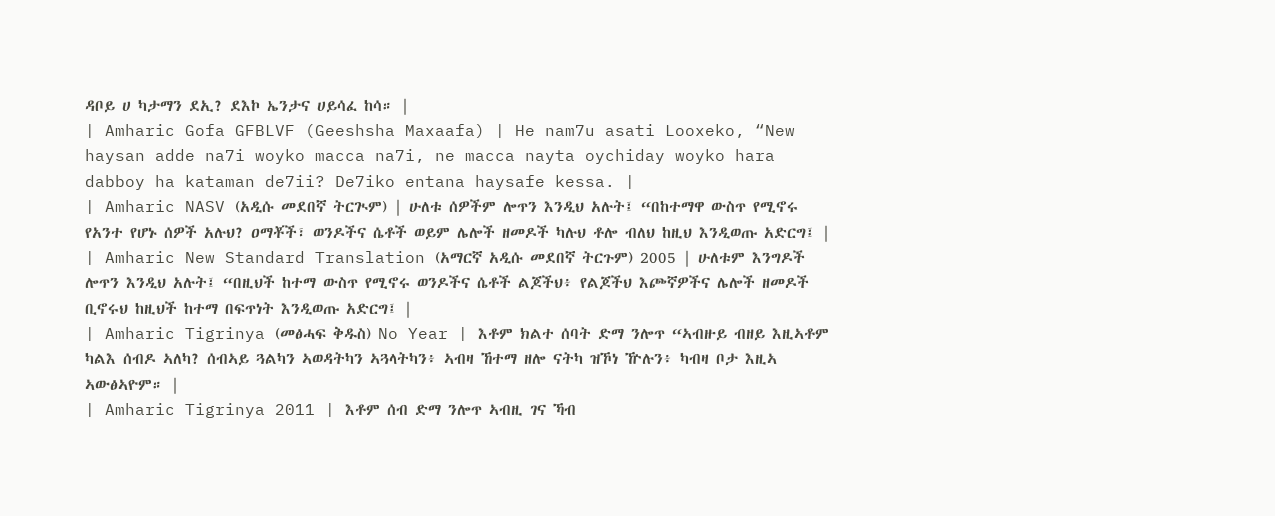ዳቦይ ሀ ካታማን ደኢ? ደእኮ ኤንታና ሀይሳፈ ከሳ። |
| Amharic Gofa GFBLVF (Geeshsha Maxaafa) | He nam7u asati Looxeko, “New haysan adde na7i woyko macca na7i, ne macca nayta oychiday woyko hara dabboy ha kataman de7ii? De7iko entana haysafe kessa. |
| Amharic NASV (አዲሱ መደበኛ ትርጒም) | ሁለቱ ሰዎችም ሎጥን እንዲህ አሉት፤ “በከተማዋ ውስጥ የሚኖሩ የአንተ የሆኑ ሰዎች አሉህ? ዐማቾች፣ ወንዶችና ሴቶች ወይም ሌሎች ዘመዶች ካሉህ ቶሎ ብለህ ከዚህ እንዲወጡ አድርግ፤ |
| Amharic New Standard Translation (አማርኛ አዲሱ መደበኛ ትርጉም) 2005 | ሁለቱም እንግዶች ሎጥን እንዲህ አሉት፤ “በዚህች ከተማ ውስጥ የሚኖሩ ወንዶችና ሴቶች ልጆችህ፥ የልጆችህ እጮኛዎችና ሌሎች ዘመዶች ቢኖሩህ ከዚህች ከተማ በፍጥነት እንዲወጡ አድርግ፤ |
| Amharic Tigrinya (መፅሓፍ ቅዱስ) No Year | እቶም ክልተ ሰባት ድማ ንሎጥ “ኣብዙይ ብዘይ እዚኣቶም ካልእ ሰብዶ ኣለካ? ሰብኣይ ጓልካን ኣወዳትካን ኣጓላትካን፥ ኣብዛ ኸተማ ዘሎ ናትካ ዝኾነ ዅሉን፥ ካብዛ ቦታ እዚኣ ኣውፅኣዮም። |
| Amharic Tigrinya 2011 | እቶም ሰብ ድማ ንሎጥ ኣብዚ ገና ኻብ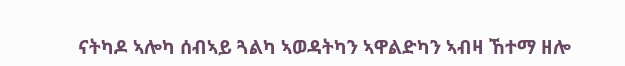ናትካዶ ኣሎካ ሰብኣይ ጓልካ ኣወዳትካን ኣዋልድካን ኣብዛ ኸተማ ዘሎ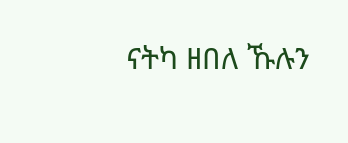ናትካ ዘበለ ኹሉን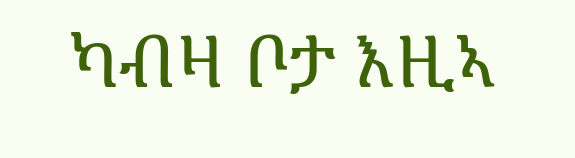ካብዛ ቦታ እዚኣ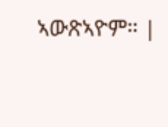ኣውጽኣዮም። |